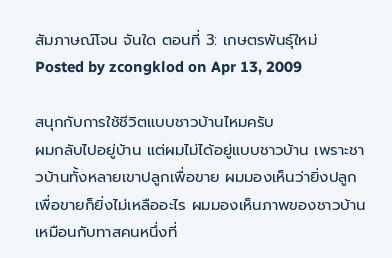สัมภาษณ์โจน จันใด ตอนที่ 3: เกษตรพันธุ์ใหม่
Posted by zcongklod on Apr 13, 2009

สนุกกับการใช้ชีวิตแบบชาวบ้านไหมครับ
ผมกลับไปอยู่บ้าน แต่ผมไม่ได้อยู่แบบชาวบ้าน เพราะชาวบ้านทั้งหลายเขาปลูกเพื่อขาย ผมมองเห็นว่ายิ่งปลูกเพื่อขายก็ยิ่งไม่เหลืออะไร ผมมองเห็นภาพของชาวบ้านเหมือนกับทาสคนหนึ่งที่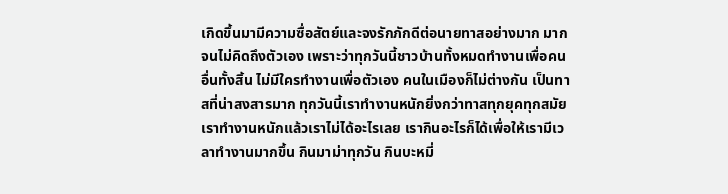เกิดขึ้นมามีความซื่อสัตย์และจงรักภักดีต่อนายทาสอย่างมาก มากจนไม่คิดถึงตัวเอง เพราะว่าทุกวันนี้ชาวบ้านทั้งหมดทำงานเพื่อคนอื่นทั้งสิ้น ไม่มีใครทำงานเพื่อตัวเอง คนในเมืองก็ไม่ต่างกัน เป็นทาสที่น่าสงสารมาก ทุกวันนี้เราทำงานหนักยิ่งกว่าทาสทุกยุคทุกสมัย เราทำงานหนักแล้วเราไม่ได้อะไรเลย เรากินอะไรก็ได้เพื่อให้เรามีเวลาทำงานมากขึ้น กินมาม่าทุกวัน กินบะหมี่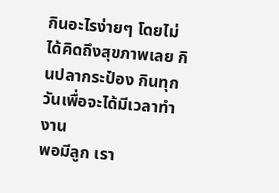กินอะไรง่ายๆ โดยไม่ได้คิดถึงสุขภาพเลย กินปลากระป๋อง กินทุกวันเพื่อจะได้มีเวลาทำงาน
พอมีลูก เรา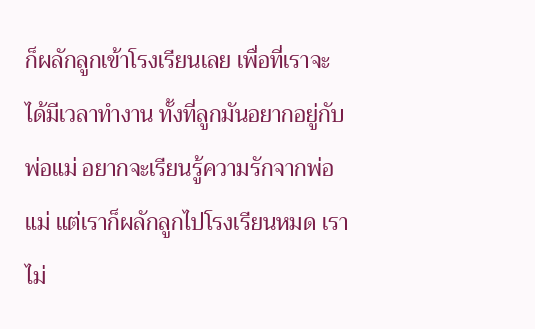ก็ผลักลูกเข้าโรงเรียนเลย เพื่อที่เราจะได้มีเวลาทำงาน ทั้งที่ลูกมันอยากอยู่กับพ่อแม่ อยากจะเรียนรู้ความรักจากพ่อแม่ แต่เราก็ผลักลูกไปโรงเรียนหมด เราไม่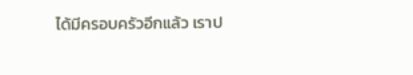ได้มีครอบครัวอีกแล้ว เราป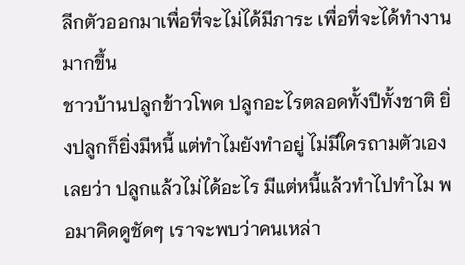ลีกตัวออกมาเพื่อที่จะไม่ได้มีภาระ เพื่อที่จะได้ทำงานมากขึ้น
ชาวบ้านปลูกข้าวโพด ปลูกอะไรตลอดทั้งปีทั้งชาติ ยิ่งปลูกก็ยิ่งมีหนี้ แต่ทำไมยังทำอยู่ ไม่มีใครถามตัวเองเลยว่า ปลูกแล้วไม่ได้อะไร มีแต่หนี้แล้วทำไปทำไม พอมาคิดดูชัดๆ เราจะพบว่าคนเหล่า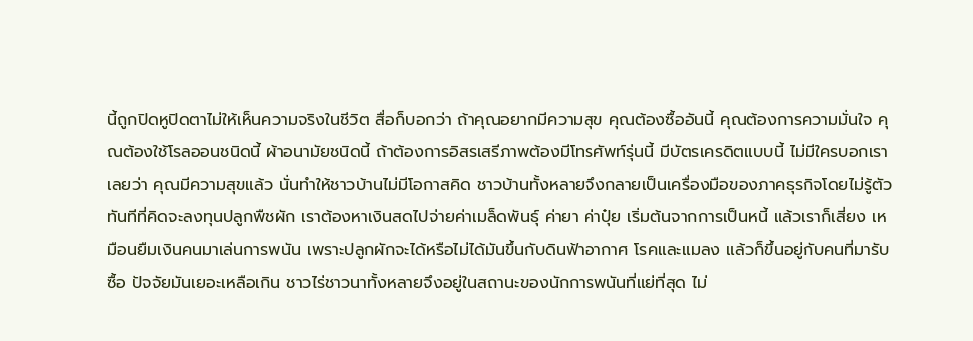นี้ถูกปิดหูปิดตาไม่ให้เห็นความจริงในชีวิต สื่อก็บอกว่า ถ้าคุณอยากมีความสุข คุณต้องซื้ออันนี้ คุณต้องการความมั่นใจ คุณต้องใช้โรลออนชนิดนี้ ผ้าอนามัยชนิดนี้ ถ้าต้องการอิสรเสรีภาพต้องมีโทรศัพท์รุ่นนี้ มีบัตรเครดิตแบบนี้ ไม่มีใครบอกเราเลยว่า คุณมีความสุขแล้ว นั่นทำให้ชาวบ้านไม่มีโอกาสคิด ชาวบ้านทั้งหลายจึงกลายเป็นเครื่องมือของภาคธุรกิจโดยไม่รู้ตัว
ทันทีที่คิดจะลงทุนปลูกพืชผัก เราต้องหาเงินสดไปจ่ายค่าเมล็ดพันธุ์ ค่ายา ค่าปุ๋ย เริ่มต้นจากการเป็นหนี้ แล้วเราก็เสี่ยง เหมือนยืมเงินคนมาเล่นการพนัน เพราะปลูกผักจะได้หรือไม่ได้มันขึ้นกับดินฟ้าอากาศ โรคและแมลง แล้วก็ขึ้นอยู่กับคนที่มารับซื้อ ปัจจัยมันเยอะเหลือเกิน ชาวไร่ชาวนาทั้งหลายจึงอยู่ในสถานะของนักการพนันที่แย่ที่สุด ไม่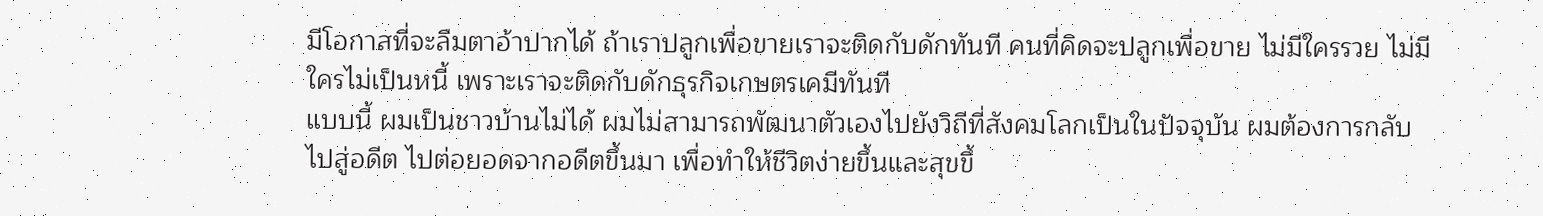มีโอกาสที่จะลืมตาอ้าปากได้ ถ้าเราปลูกเพื่อขายเราจะติดกับดักทันที คนที่คิดจะปลูกเพื่อขาย ไม่มีใครรวย ไม่มีใครไม่เป็นหนี้ เพราะเราจะติดกับดักธุรกิจเกษตรเคมีทันที
แบบนี้ ผมเป็นชาวบ้านไม่ได้ ผมไม่สามารถพัฒนาตัวเองไปยังวิถีที่สังคมโลกเป็นในปัจจุบัน ผมต้องการกลับไปสู่อดีต ไปต่อยอดจากอดีตขึ้นมา เพื่อทำให้ชีวิตง่ายขึ้นและสุขขึ้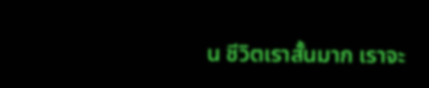น ชีวิตเราสั้นมาก เราจะ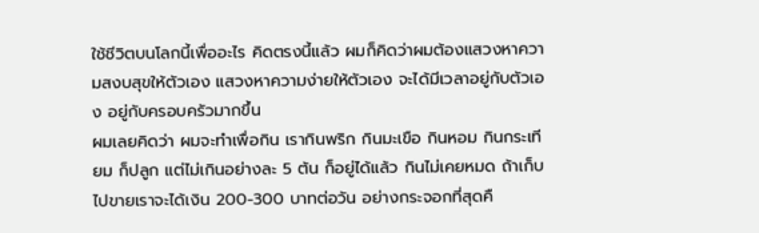ใช้ชีวิตบนโลกนี้เพื่ออะไร คิดตรงนี้แล้ว ผมก็คิดว่าผมต้องแสวงหาความสงบสุขให้ตัวเอง แสวงหาความง่ายให้ตัวเอง จะได้มีเวลาอยู่กับตัวเอง อยู่กับครอบครัวมากขึ้น
ผมเลยคิดว่า ผมจะทำเพื่อกิน เรากินพริก กินมะเขือ กินหอม กินกระเทียม ก็ปลูก แต่ไม่เกินอย่างละ 5 ต้น ก็อยู่ได้แล้ว กินไม่เคยหมด ถ้าเก็บไปขายเราจะได้เงิน 200-300 บาทต่อวัน อย่างกระจอกที่สุดคื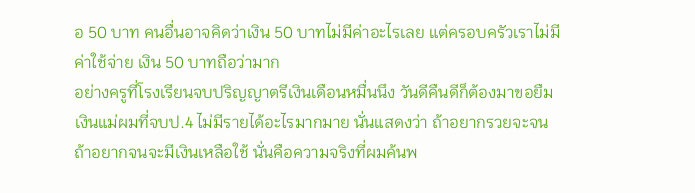อ 50 บาท คนอื่นอาจคิดว่าเงิน 50 บาทไม่มีค่าอะไรเลย แต่ครอบครัวเราไม่มีค่าใช้จ่าย เงิน 50 บาทถือว่ามาก
อย่างครูที่โรงเรียนจบปริญญาตรีเงินเดือนหมื่นนึง วันดีคืนดีก็ต้องมาขอยืมเงินแม่ผมที่จบป.4 ไม่มีรายได้อะไรมากมาย นั่นแสดงว่า ถ้าอยากรวยจะจน ถ้าอยากจนจะมีเงินเหลือใช้ นั่นคือความจริงที่ผมค้นพ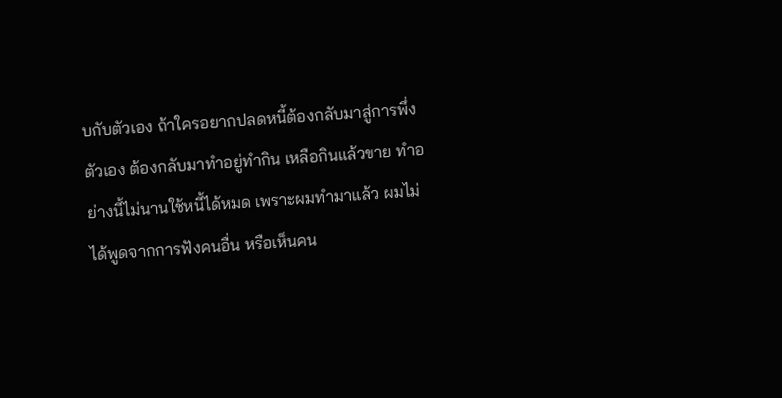บกับตัวเอง ถ้าใครอยากปลดหนี้ต้องกลับมาสู่การพึ่งตัวเอง ต้องกลับมาทำอยู่ทำกิน เหลือกินแล้วขาย ทำอย่างนี้ไม่นานใช้หนี้ได้หมด เพราะผมทำมาแล้ว ผมไม่ได้พูดจากการฟังคนอื่น หรือเห็นคน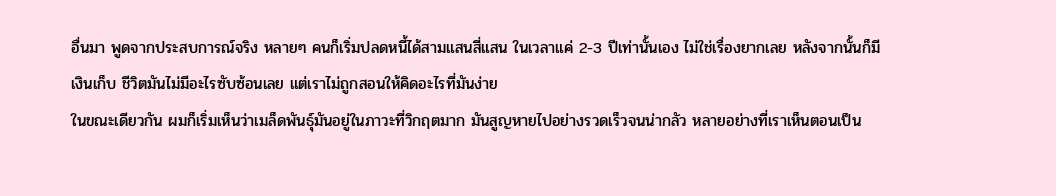อื่นมา พูดจากประสบการณ์จริง หลายๆ คนก็เริ่มปลดหนี้ได้สามแสนสี่แสน ในเวลาแค่ 2-3 ปีเท่านั้นเอง ไม่ใช่เรื่องยากเลย หลังจากนั้นก็มีเงินเก็บ ชีวิตมันไม่มีอะไรซับซ้อนเลย แต่เราไม่ถูกสอนให้คิดอะไรที่มันง่าย
ในขณะเดียวกัน ผมก็เริ่มเห็นว่าเมล็ดพันธุ์มันอยู่ในภาวะที่วิกฤตมาก มันสูญหายไปอย่างรวดเร็วจนน่ากลัว หลายอย่างที่เราเห็นตอนเป็น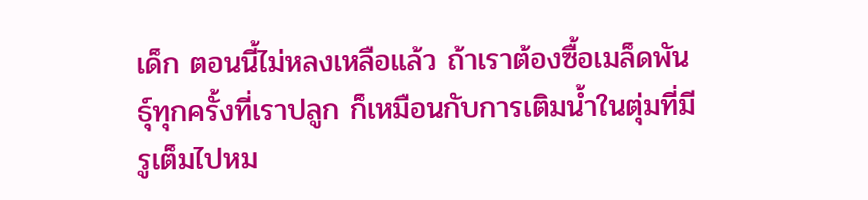เด็ก ตอนนี้ไม่หลงเหลือแล้ว ถ้าเราต้องซื้อเมล็ดพันธุ์ทุกครั้งที่เราปลูก ก็เหมือนกับการเติมน้ำในตุ่มที่มีรูเต็มไปหม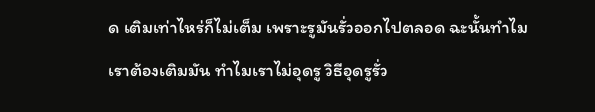ด เติมเท่าไหร่ก็ไม่เต็ม เพราะรูมันรั่วออกไปตลอด ฉะนั้นทำไมเราต้องเติมมัน ทำไมเราไม่อุดรู วิธีอุดรูรั่ว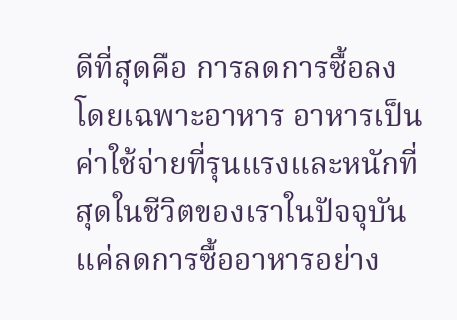ดีที่สุดคือ การลดการซื้อลง โดยเฉพาะอาหาร อาหารเป็นค่าใช้จ่ายที่รุนแรงและหนักที่สุดในชีวิตของเราในปัจจุบัน แค่ลดการซื้ออาหารอย่าง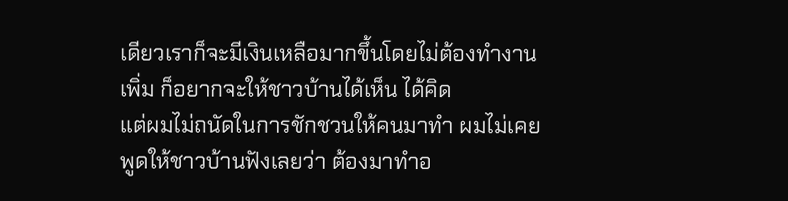เดียวเราก็จะมีเงินเหลือมากขึ้นโดยไม่ต้องทำงานเพิ่ม ก็อยากจะให้ชาวบ้านได้เห็น ได้คิด
แต่ผมไม่ถนัดในการชักชวนให้คนมาทำ ผมไม่เคยพูดให้ชาวบ้านฟังเลยว่า ต้องมาทำอ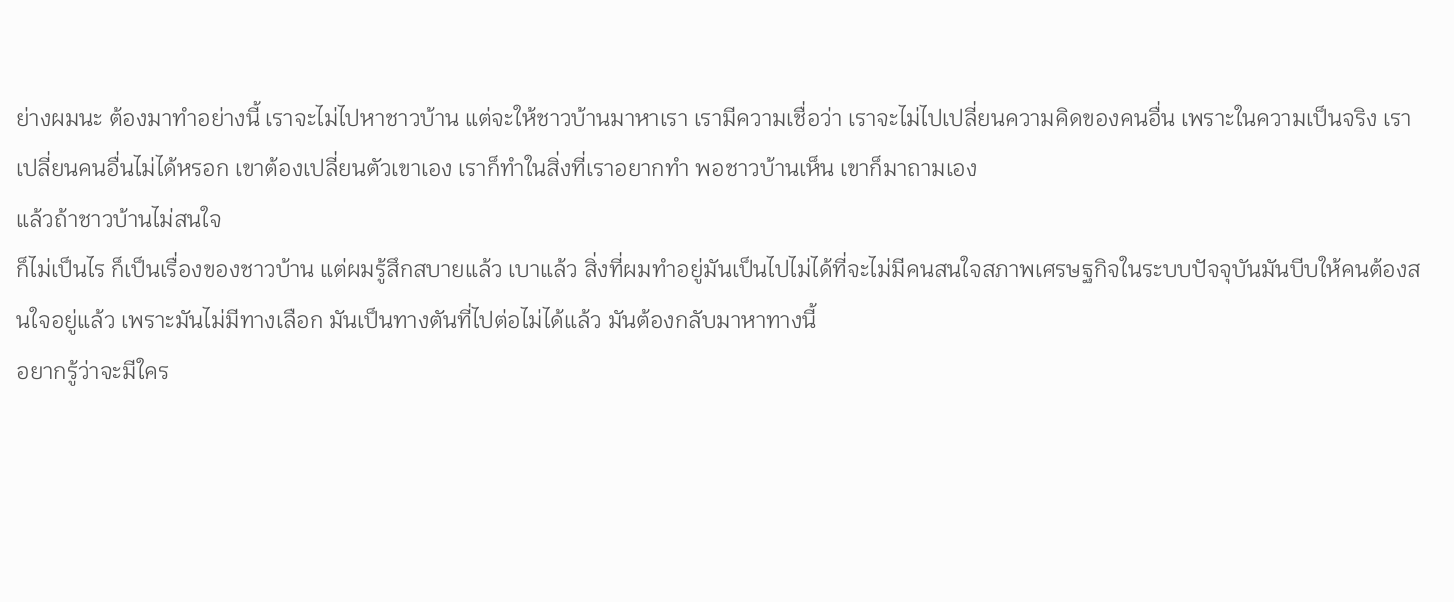ย่างผมนะ ต้องมาทำอย่างนี้ เราจะไม่ไปหาชาวบ้าน แต่จะให้ชาวบ้านมาหาเรา เรามีความเชื่อว่า เราจะไม่ไปเปลี่ยนความคิดของคนอื่น เพราะในความเป็นจริง เราเปลี่ยนคนอื่นไม่ได้หรอก เขาต้องเปลี่ยนตัวเขาเอง เราก็ทำในสิ่งที่เราอยากทำ พอชาวบ้านเห็น เขาก็มาถามเอง
แล้วถ้าชาวบ้านไม่สนใจ
ก็ไม่เป็นไร ก็เป็นเรื่องของชาวบ้าน แต่ผมรู้สึกสบายแล้ว เบาแล้ว สิ่งที่ผมทำอยู่มันเป็นไปไม่ได้ที่จะไม่มีคนสนใจสภาพเศรษฐกิจในระบบปัจจุบันมันบีบให้คนต้องสนใจอยู่แล้ว เพราะมันไม่มีทางเลือก มันเป็นทางตันที่ไปต่อไม่ได้แล้ว มันต้องกลับมาหาทางนี้
อยากรู้ว่าจะมีใคร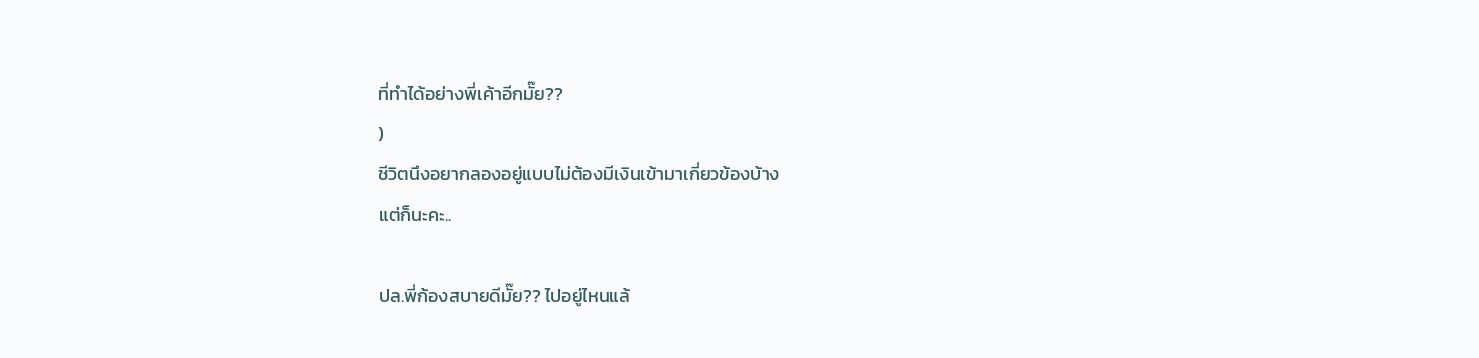ที่ทำได้อย่างพี่เค้าอีกมั๊ย??
)
ชีวิตนึงอยากลองอยู่แบบไม่ต้องมีเงินเข้ามาเกี่ยวข้องบ้าง
แต่ก็นะคะ..

ปล.พี่ก้องสบายดีมั๊ย?? ไปอยู่ไหนแล้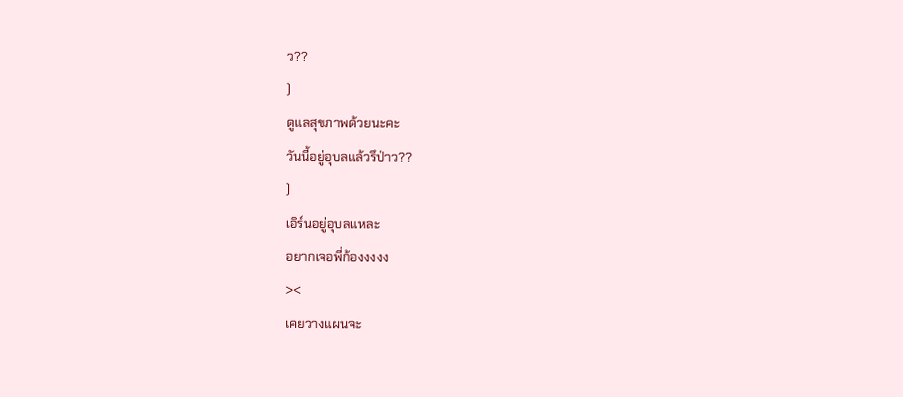ว??
)
ดูแลสุขภาพด้วยนะคะ
วันนี้อยู่อุบลแล้วรึป่าว??
)
เอิร์นอยู่อุบลแหละ
อยากเจอพี่ก้องงงงง
><
เคยวางแผนจะ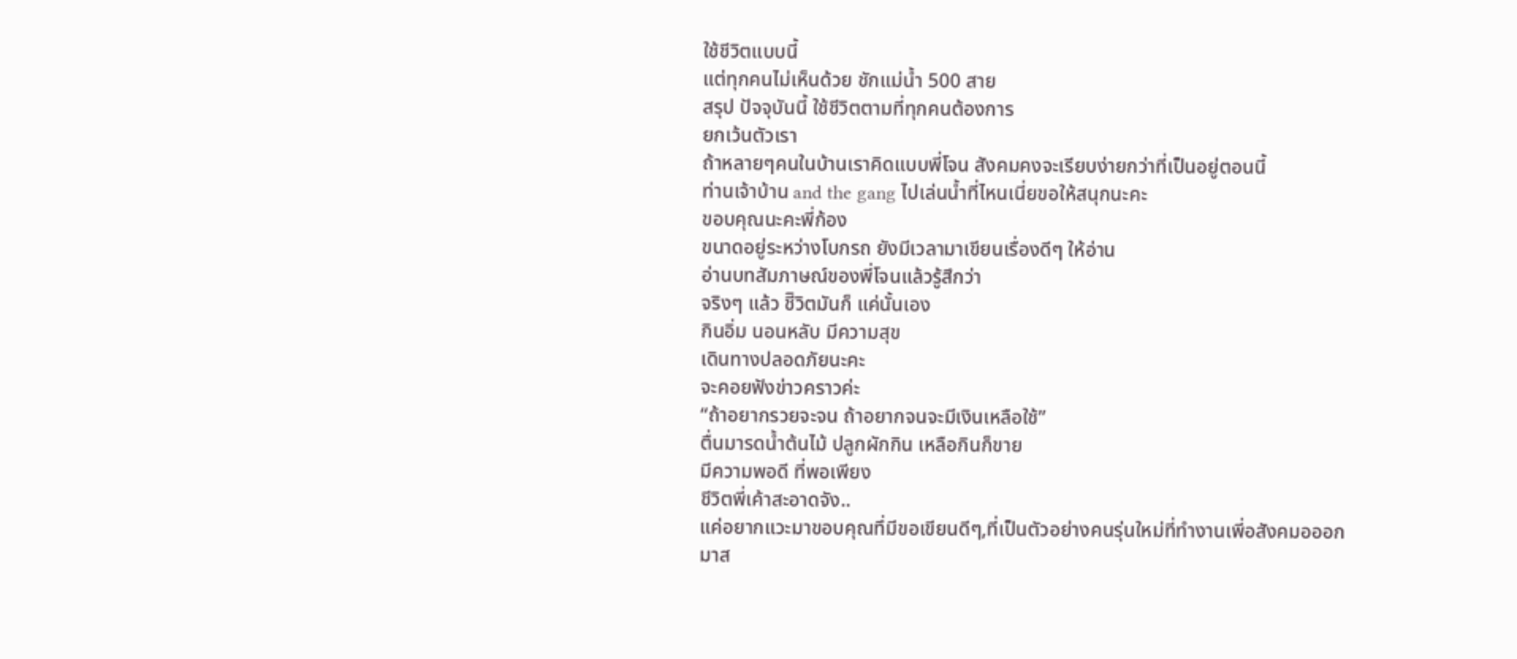ใช้ชีวิตแบบนี้
แต่ทุกคนไม่เห็นด้วย ชักแม่น้ำ 500 สาย
สรุป ปัจจุบันนี้ ใช้ชีวิตตามที่ทุกคนต้องการ
ยกเว้นตัวเรา
ถ้าหลายๆคนในบ้านเราคิดแบบพี่โจน สังคมคงจะเรียบง่ายกว่าที่เป็นอยู่ตอนนี้
ท่านเจ้าบ้าน and the gang ไปเล่นน้ำที่ไหนเนี่ยขอให้สนุกนะคะ
ขอบคุณนะคะพี่ก้อง
ขนาดอยู่ระหว่างโบกรถ ยังมีเวลามาเขียนเรื่องดีๆ ให้อ่าน
อ่านบทสัมภาษณ์ของพี่โจนแล้วรู้สึกว่า
จริงๆ แล้ว ชีิวิตมันก็ แค่นั้นเอง
กินอิ่ม นอนหลับ มีความสุข
เดินทางปลอดภัยนะคะ
จะคอยฟังข่าวคราวค่ะ
“ถ้าอยากรวยจะจน ถ้าอยากจนจะมีเงินเหลือใช้”
ตื่นมารดน้ำต้นไม้ ปลูกผักกิน เหลือกินก็ขาย
มีความพอดี ที่พอเพียง
ชีวิตพี่เค้าสะอาดจัง..
แค่อยากแวะมาขอบคุณทึ่มีขอเขียนดีๆ,ที่เป็นตัวอย่างคนรุ่นใหม่ที่ทำงานเพี่อสังคมอออกมาส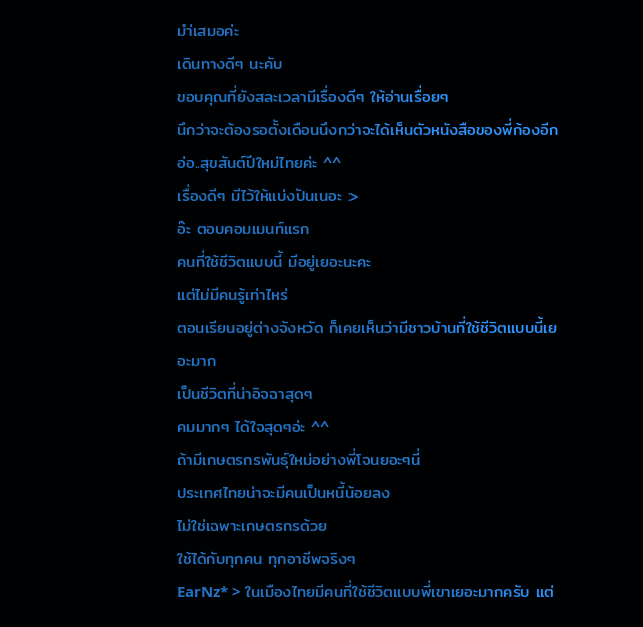มำ่เสมอค่ะ
เดินทางดีๆ นะคับ
ขอบคุณที่ยังสละเวลามีเรื่องดีๆ ให้อ่านเรื่อยๆ
นึกว่าจะต้องรอตั้งเดือนนึงกว่าจะได้เห็นตัวหนังสือของพี่ก้องอีก
อ่อ..สุขสันต์ปีใหม่ไทยค่ะ ^^
เรื่องดีๆ มีไว้ให้แบ่งปันเนอะ :>
อ๊ะ ตอบคอมเมนท์แรก
คนที่ใช้ชีวิตแบบนี้ มีอยู่เยอะนะคะ
แต่ไม่มีคนรู้เท่าไหร่
ตอนเรียนอยู่ต่างจังหวัด ก็เคยเห็นว่ามีชาวบ้านที่ใช้ชีวิตแบบนี้เยอะมาก
เป็นชีวิตที่น่าอิจฉาสุดๆ
คมมากๆ ได้ใจสุดๆอ่ะ ^^
ถ้ามีเกษตรกรพันธุ์ใหม่อย่างพี่โจนยอะๆนี่
ประเทศไทยน่าจะมีคนเป็นหนี้น้อยลง
ไม่ใช่เฉพาะเกษตรกรด้วย
ใช้ได้กับทุกคน ทุกอาชีพจริงๆ
EarNz* > ในเมืองไทยมีคนที่ใช้ชีวิตแบบพี่เขาเยอะมากครับ แต่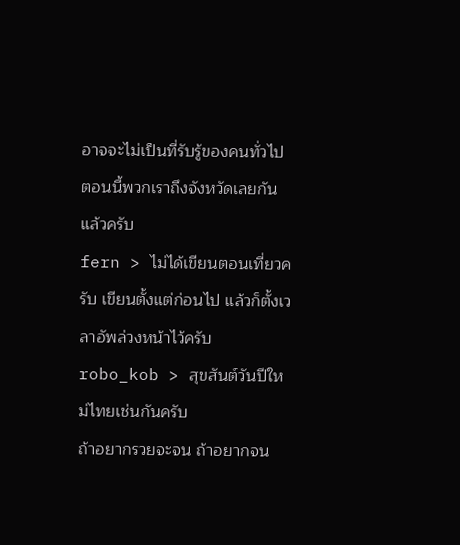อาจจะไม่เป็นที่รับรู้ของคนทั่วไป
ตอนนี้พวกเราถึงจังหวัดเลยกันแล้วครับ
fern > ไม่ได้เขียนตอนเที่ยวครับ เขียนตั้งแต่ก่อนไป แล้วก็ตั้งเวลาอัพล่วงหน้าไว้ครับ
robo_kob > สุขสันต์วันปีใหม่ไทยเช่นกันครับ
ถ้าอยากรวยจะจน ถ้าอยากจน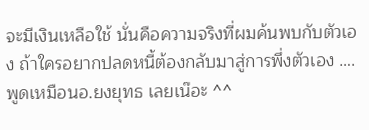จะมีเงินเหลือใช้ นั่นคือความจริงที่ผมค้นพบกับตัวเอง ถ้าใครอยากปลดหนี้ต้องกลับมาสู่การพึ่งตัวเอง ….
พูดเหมือนอ.ยงยุทธ เลยเน๊อะ ^^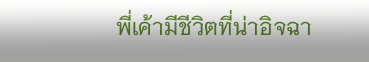พี่เค้ามีชีวิตที่น่าอิจฉา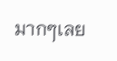มากๆเลย